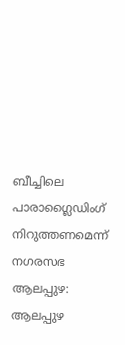ബീച്ചിലെ പാരാഗ്ലൈഡിംഗ് നിറുത്തണമെന്ന് നഗരസഭ
ആലപ്പുഴ: ആലപ്പുഴ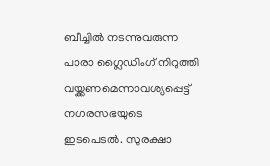ബീച്ചിൽ നടന്നുവരുന്ന പാരാ ഗ്ലൈഡിംഗ് നിറുത്തി വയ്ക്കണമെന്നാവശ്യപ്പെട്ട് നഗരസഭയുടെ ഇടപെടൽ. സുരക്ഷാ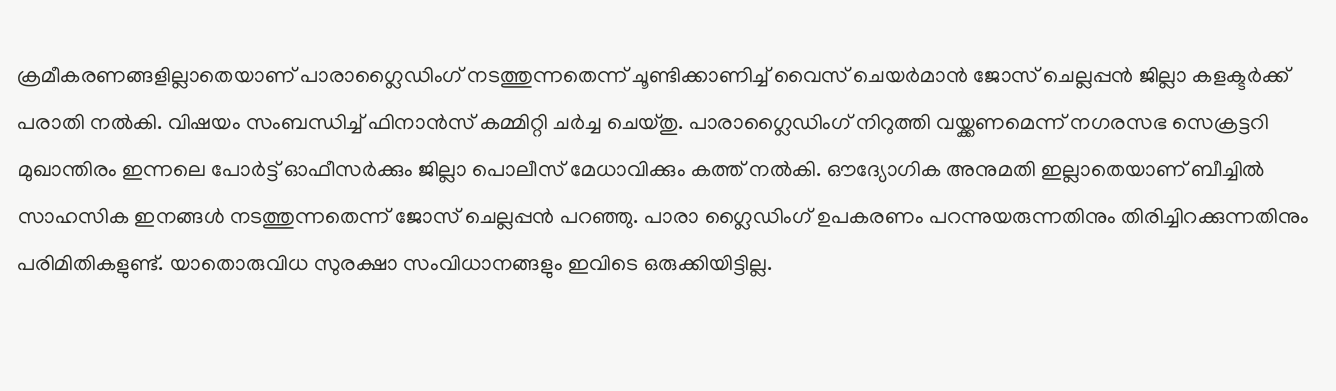ക്രമീകരണങ്ങളില്ലാതെയാണ് പാരാഗ്ലൈഡിംഗ് നടത്തുന്നതെന്ന് ചൂണ്ടിക്കാണിച്ച് വൈസ് ചെയർമാൻ ജോസ് ചെല്ലപ്പൻ ജില്ലാ കളക്ടർക്ക് പരാതി നൽകി. വിഷയം സംബന്ധിച്ച് ഫിനാൻസ് കമ്മിറ്റി ചർച്ച ചെയ്തു. പാരാഗ്ലൈഡിംഗ് നിറുത്തി വയ്ക്കണമെന്ന് നഗരസഭ സെക്രട്ടറി മുഖാന്തിരം ഇന്നലെ പോർട്ട് ഓഫീസർക്കും ജില്ലാ പൊലീസ് മേധാവിക്കും കത്ത് നൽകി. ഔദ്യോഗിക അനുമതി ഇല്ലാതെയാണ് ബീച്ചിൽ സാഹസിക ഇനങ്ങൾ നടത്തുന്നതെന്ന് ജോസ് ചെല്ലപ്പൻ പറഞ്ഞു. പാരാ ഗ്ലൈഡിംഗ് ഉപകരണം പറന്നുയരുന്നതിനും തിരിച്ചിറക്കുന്നതിനും പരിമിതികളുണ്ട്. യാതൊരുവിധ സുരക്ഷാ സംവിധാനങ്ങളും ഇവിടെ ഒരുക്കിയിട്ടില്ല.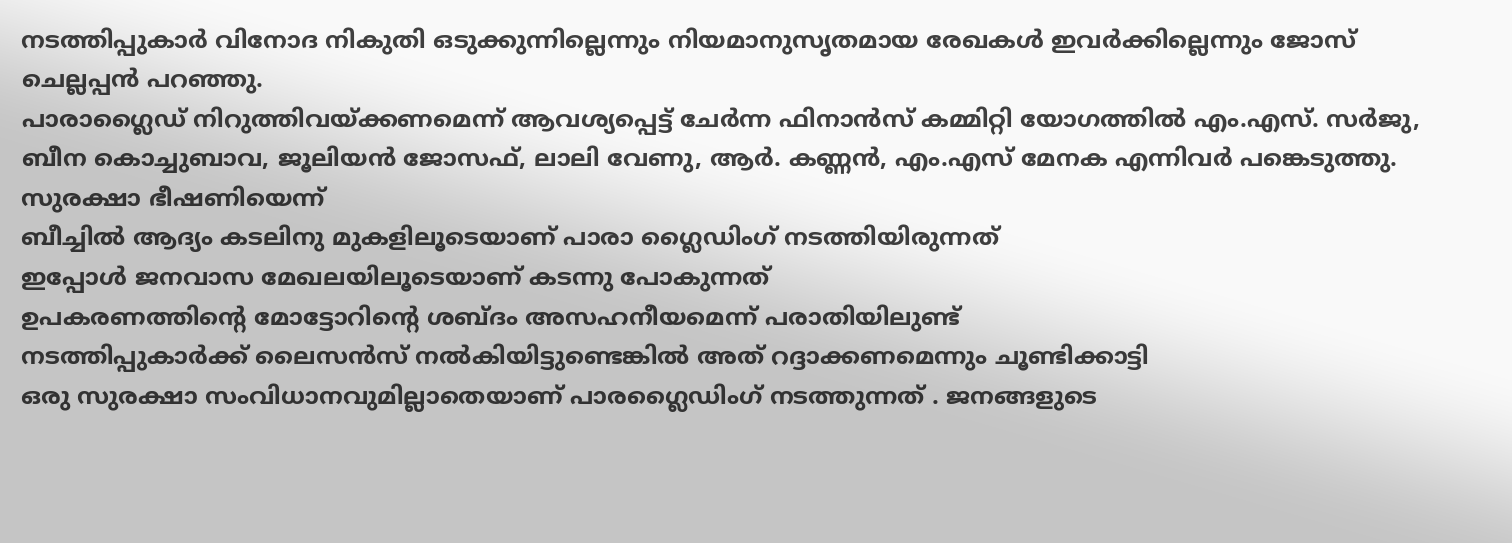നടത്തിപ്പുകാർ വിനോദ നികുതി ഒടുക്കുന്നില്ലെന്നും നിയമാനുസൃതമായ രേഖകൾ ഇവർക്കില്ലെന്നും ജോസ് ചെല്ലപ്പൻ പറഞ്ഞു.
പാരാഗ്ലൈഡ് നിറുത്തിവയ്ക്കണമെന്ന് ആവശ്യപ്പെട്ട് ചേർന്ന ഫിനാൻസ് കമ്മിറ്റി യോഗത്തിൽ എം.എസ്. സർജു, ബീന കൊച്ചുബാവ, ജൂലിയൻ ജോസഫ്, ലാലി വേണു, ആർ. കണ്ണൻ, എം.എസ് മേനക എന്നിവർ പങ്കെടുത്തു.
സുരക്ഷാ ഭീഷണിയെന്ന്
ബീച്ചിൽ ആദ്യം കടലിനു മുകളിലൂടെയാണ് പാരാ ഗ്ലൈഡിംഗ് നടത്തിയിരുന്നത്
ഇപ്പോൾ ജനവാസ മേഖലയിലൂടെയാണ് കടന്നു പോകുന്നത്
ഉപകരണത്തിന്റെ മോട്ടോറിന്റെ ശബ്ദം അസഹനീയമെന്ന് പരാതിയിലുണ്ട്
നടത്തിപ്പുകാർക്ക് ലൈസൻസ് നൽകിയിട്ടുണ്ടെങ്കിൽ അത് റദ്ദാക്കണമെന്നും ചൂണ്ടിക്കാട്ടി
ഒരു സുരക്ഷാ സംവിധാനവുമില്ലാതെയാണ് പാരഗ്ലൈഡിംഗ് നടത്തുന്നത് . ജനങ്ങളുടെ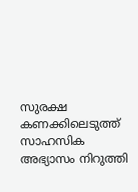സുരക്ഷ കണക്കിലെടുത്ത് സാഹസിക അഭ്യാസം നിറുത്തി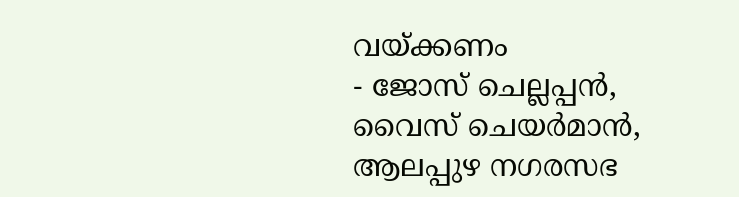വയ്ക്കണം
- ജോസ് ചെല്ലപ്പൻ, വൈസ് ചെയർമാൻ, ആലപ്പുഴ നഗരസഭ